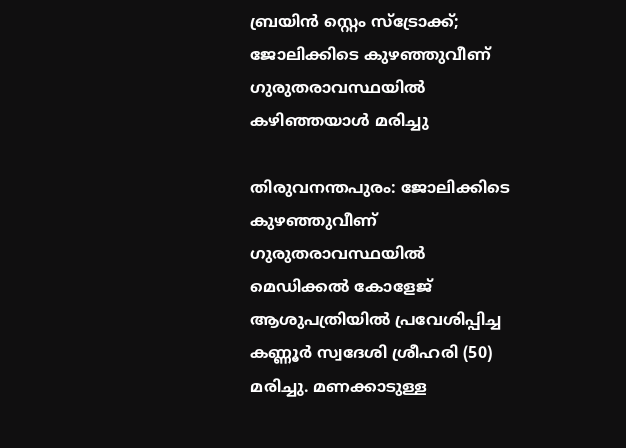ബ്രയിന്‍ സ്റ്റെം സ്‌ട്രോക്ക്‌; ജോലിക്കിടെ കുഴഞ്ഞുവീണ് ഗുരുതരാവസ്ഥയിൽ കഴിഞ്ഞയാൾ മരിച്ചു

തിരുവനന്തപുരം: ജോലിക്കിടെ കുഴഞ്ഞുവീണ് ഗുരുതരാവസ്ഥയില്‍ മെഡിക്കല്‍ കോളേജ് ആശുപത്രിയില്‍ പ്രവേശിപ്പിച്ച കണ്ണൂര്‍ സ്വദേശി ശ്രീഹരി (50) മരിച്ചു. മണക്കാടുള്ള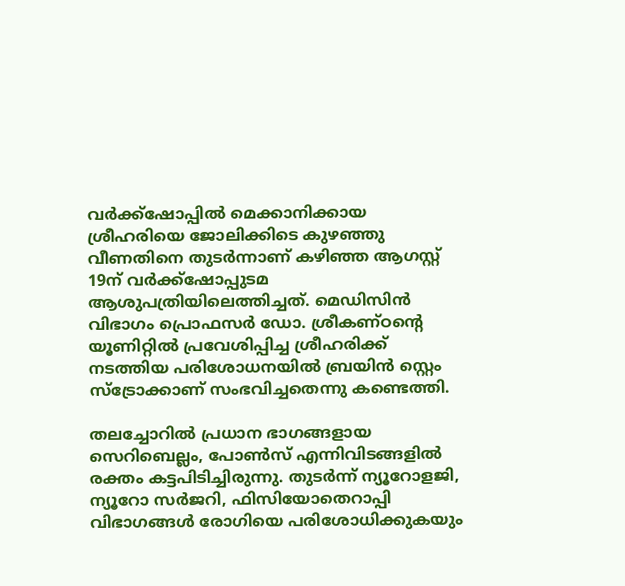വര്‍ക്ക്‌ഷോപ്പില്‍ മെക്കാനിക്കായ ശ്രീഹരിയെ ജോലിക്കിടെ കുഴഞ്ഞു വീണതിനെ തുടര്‍ന്നാണ് കഴിഞ്ഞ ആഗസ്റ്റ് 19ന് വര്‍ക്ക്‌ഷോപ്പുടമ ആശുപത്രിയിലെത്തിച്ചത്. മെഡിസിന്‍ വിഭാഗം പ്രൊഫസര്‍ ഡോ. ശ്രീകണ്ഠന്റെ യൂണിറ്റില്‍ പ്രവേശിപ്പിച്ച ശ്രീഹരിക്ക് നടത്തിയ പരിശോധനയില്‍ ബ്രയിന്‍ സ്റ്റെം സ്‌ട്രോക്കാണ് സംഭവിച്ചതെന്നു കണ്ടെത്തി.

തലച്ചോറില്‍ പ്രധാന ഭാഗങ്ങളായ സെറിബെല്ലം, പോണ്‍സ് എന്നിവിടങ്ങളില്‍ രക്തം കട്ടപിടിച്ചിരുന്നു. തുടര്‍ന്ന് ന്യൂറോളജി, ന്യൂറോ സര്‍ജറി, ഫിസിയോതെറാപ്പി വിഭാഗങ്ങള്‍ രോഗിയെ പരിശോധിക്കുകയും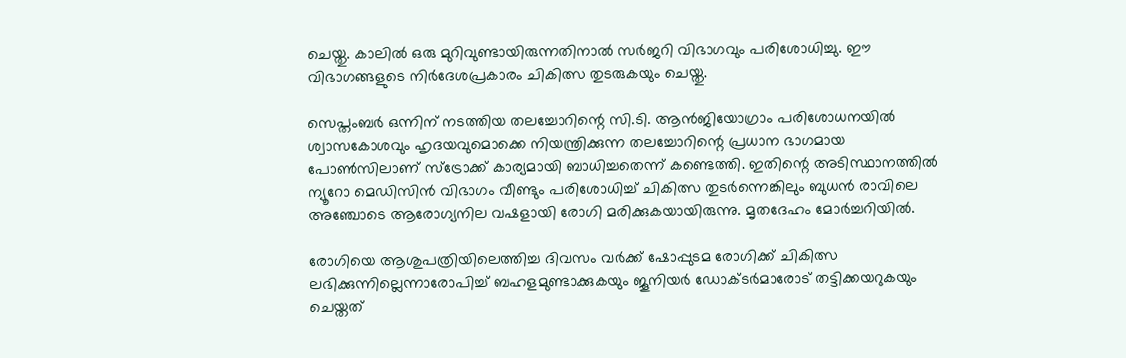ചെയ്തു. കാലില്‍ ഒരു മുറിവുണ്ടായിരുന്നതിനാല്‍ സര്‍ജറി വിഭാഗവും പരിശോധിച്ചു. ഈ വിഭാഗങ്ങളുടെ നിര്‍ദേശപ്രകാരം ചികിത്സ തുടരുകയും ചെയ്തു.

സെപ്തംബര്‍ ഒന്നിന് നടത്തിയ തലച്ചോറിന്റെ സി.ടി. ആന്‍ജിയോഗ്രാം പരിശോധനയില്‍ ശ്വാസകോശവും ഹൃദയവുമൊക്കെ നിയന്ത്രിക്കുന്ന തലച്ചോറിന്റെ പ്രധാന ഭാഗമായ പോണ്‍സിലാണ് സ്‌ട്രോക്ക് കാര്യമായി ബാധിച്ചതെന്ന് കണ്ടെത്തി. ഇതിന്റെ അടിസ്ഥാനത്തില്‍ ന്യൂറോ മെഡിസിന്‍ വിഭാഗം വീണ്ടും പരിശോധിച്ച് ചികിത്സ തുടര്‍ന്നെങ്കിലും ബുധന്‍ രാവിലെ അഞ്ചോടെ ആരോഗ്യനില വഷളായി രോഗി മരിക്കുകയായിരുന്നു. മൃതദേഹം മോര്‍ച്ചറിയില്‍.

രോഗിയെ ആശുപത്രിയിലെത്തിച്ച ദിവസം വര്‍ക്ക് ഷോപ്പുടമ രോഗിക്ക് ചികിത്സ ലഭിക്കുന്നില്ലെന്നാരോപിച്ച് ബഹളമുണ്ടാക്കുകയും ജൂനിയര്‍ ഡോക്ടര്‍മാരോട് തട്ടിക്കയറുകയും ചെയ്തത്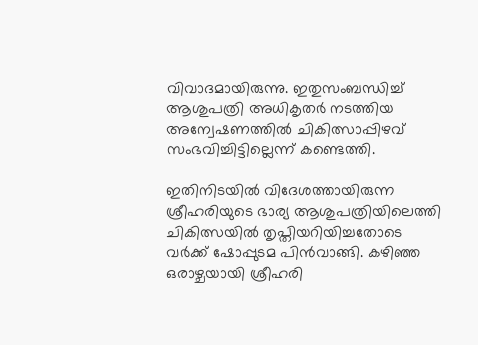വിവാദമായിരുന്നു. ഇതുസംബന്ധിച്ച് ആശുപത്രി അധികൃതര്‍ നടത്തിയ അന്വേഷണത്തില്‍ ചികിത്സാപ്പിഴവ് സംഭവിച്ചിട്ടില്ലെന്ന് കണ്ടെത്തി.

ഇതിനിടയില്‍ വിദേശത്തായിരുന്ന ശ്രീഹരിയുടെ ഭാര്യ ആശുപത്രിയിലെത്തി ചികിത്സയില്‍ തൃപ്തിയറിയിച്ചതോടെ വര്‍ക്ക് ഷോപ്പുടമ പിന്‍വാങ്ങി. കഴിഞ്ഞ ഒരാഴ്ചയായി ശ്രീഹരി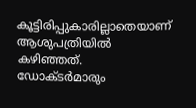കൂട്ടിരിപ്പുകാരില്ലാതെയാണ് ആശുപത്രിയില്‍ കഴിഞ്ഞത്. ഡോക്ടര്‍മാരും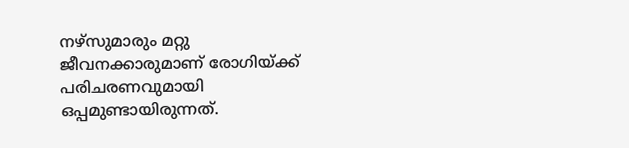നഴ്‌സുമാരും മറ്റു ജീവനക്കാരുമാണ് രോഗിയ്ക്ക് പരിചരണവുമായി ഒപ്പമുണ്ടായിരുന്നത്.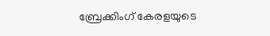ബ്രേക്കിംഗ് കേരളയുടെ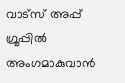വാട്സ് അപ്പ് ഗ്രൂപ്പിൽ അംഗമാകുവാൻ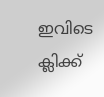ഇവിടെ ക്ലിക്ക്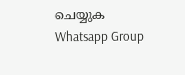ചെയ്യുക Whatsapp Group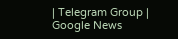| Telegram Group | Google News